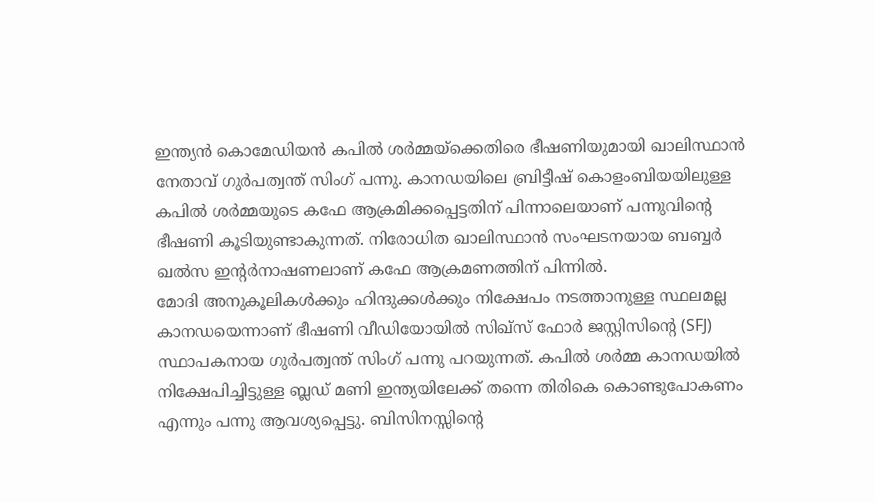ഇന്ത്യൻ കൊമേഡിയൻ കപിൽ ശർമ്മയ്ക്കെതിരെ ഭീഷണിയുമായി ഖാലിസ്ഥാൻ നേതാവ് ഗുർപത്വന്ത് സിംഗ് പന്നു. കാനഡയിലെ ബ്രിട്ടീഷ് കൊളംബിയയിലുള്ള കപിൽ ശർമ്മയുടെ കഫേ ആക്രമിക്കപ്പെട്ടതിന് പിന്നാലെയാണ് പന്നുവിന്റെ ഭീഷണി കൂടിയുണ്ടാകുന്നത്. നിരോധിത ഖാലിസ്ഥാൻ സംഘടനയായ ബബ്ബർ ഖൽസ ഇന്റർനാഷണലാണ് കഫേ ആക്രമണത്തിന് പിന്നിൽ.
മോദി അനുകൂലികൾക്കും ഹിന്ദുക്കൾക്കും നിക്ഷേപം നടത്താനുള്ള സ്ഥലമല്ല കാനഡയെന്നാണ് ഭീഷണി വീഡിയോയിൽ സിഖ്സ് ഫോർ ജസ്റ്റിസിന്റെ (SFJ) സ്ഥാപകനായ ഗുർപത്വന്ത് സിംഗ് പന്നു പറയുന്നത്. കപിൽ ശർമ്മ കാനഡയിൽ നിക്ഷേപിച്ചിട്ടുള്ള ബ്ലഡ് മണി ഇന്ത്യയിലേക്ക് തന്നെ തിരികെ കൊണ്ടുപോകണം എന്നും പന്നു ആവശ്യപ്പെട്ടു. ബിസിനസ്സിന്റെ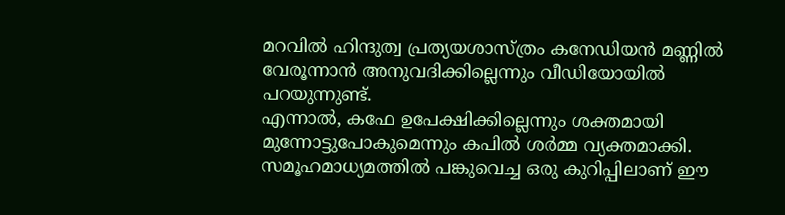മറവിൽ ഹിന്ദുത്വ പ്രത്യയശാസ്ത്രം കനേഡിയൻ മണ്ണിൽ വേരൂന്നാൻ അനുവദിക്കില്ലെന്നും വീഡിയോയിൽ പറയുന്നുണ്ട്.
എന്നാൽ, കഫേ ഉപേക്ഷിക്കില്ലെന്നും ശക്തമായി മുന്നോട്ടുപോകുമെന്നും കപിൽ ശർമ്മ വ്യക്തമാക്കി. സമൂഹമാധ്യമത്തിൽ പങ്കുവെച്ച ഒരു കുറിപ്പിലാണ് ഈ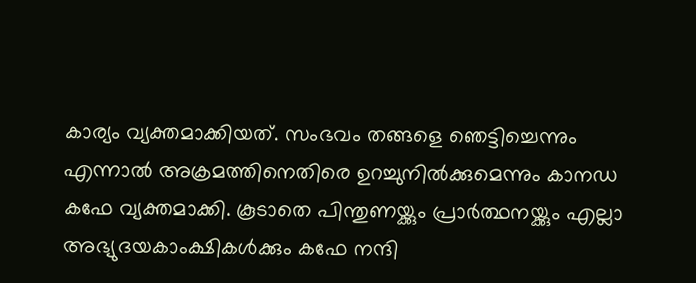കാര്യം വ്യക്തമാക്കിയത്. സംഭവം തങ്ങളെ ഞെട്ടിച്ചെന്നും എന്നാൽ അക്രമത്തിനെതിരെ ഉറച്ചുനിൽക്കുമെന്നും കാനഡ കഫേ വ്യക്തമാക്കി. കൂടാതെ പിന്തുണയ്ക്കും പ്രാർത്ഥനയ്ക്കും എല്ലാ അഭ്യുദയകാംക്ഷികൾക്കും കഫേ നന്ദി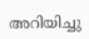അറിയിച്ചു